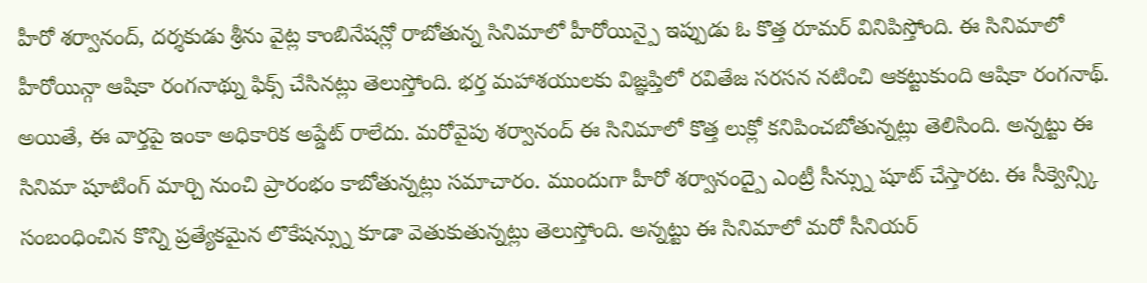హీరో శర్వానంద్, దర్శకుడు శ్రీను వైట్ల కాంబినేషన్లో రాబోతున్న సినిమాలో హీరోయిన్పై ఇప్పుడు ఓ కొత్త రూమర్ వినిపిస్తోంది. ఈ సినిమాలో హీరోయిన్గా ఆషికా రంగనాథ్ను ఫిక్స్ చేసినట్లు తెలుస్తోంది. భర్త మహాశయులకు విజ్ఞప్తిలో రవితేజ సరసన నటించి ఆకట్టుకుంది ఆషికా రంగనాథ్. అయితే, ఈ వార్తపై ఇంకా అధికారిక అప్డేట్ రాలేదు. మరోవైపు శర్వానంద్ ఈ సినిమాలో కొత్త లుక్లో కనిపించబోతున్నట్లు తెలిసింది. అన్నట్టు ఈ సినిమా షూటింగ్ మార్చి నుంచి ప్రారంభం కాబోతున్నట్లు సమాచారం. ముందుగా హీరో శర్వానంద్పై ఎంట్రీ సీన్స్ను షూట్ చేస్తారట. ఈ సీక్వెన్స్కి సంబంధించిన కొన్ని ప్రత్యేకమైన లొకేషన్స్ను కూడా వెతుకుతున్నట్లు తెలుస్తోంది. అన్నట్టు ఈ సినిమాలో మరో సీనియర్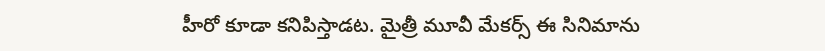హీరో కూడా కనిపిస్తాడట. మైత్రీ మూవీ మేకర్స్ ఈ సినిమాను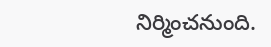నిర్మించనుంది.